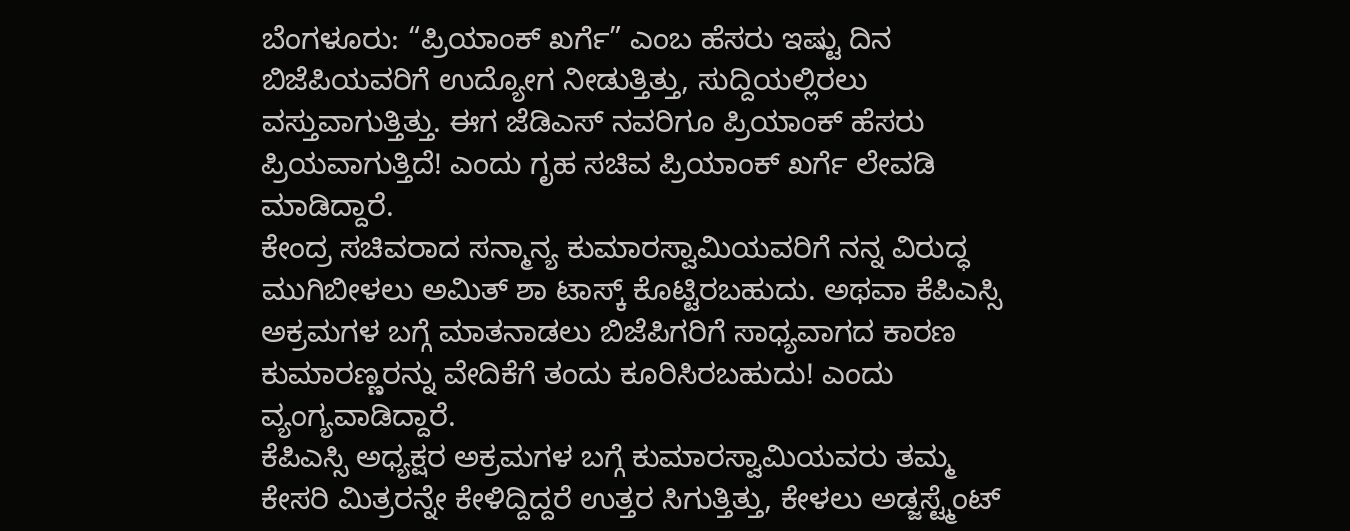ಬೆಂಗಳೂರು: “ಪ್ರಿಯಾಂಕ್ ಖರ್ಗೆ” ಎಂಬ ಹೆಸರು ಇಷ್ಟು ದಿನ ಬಿಜೆಪಿಯವರಿಗೆ ಉದ್ಯೋಗ ನೀಡುತ್ತಿತ್ತು, ಸುದ್ದಿಯಲ್ಲಿರಲು ವಸ್ತುವಾಗುತ್ತಿತ್ತು. ಈಗ ಜೆಡಿಎಸ್ ನವರಿಗೂ ಪ್ರಿಯಾಂಕ್ ಹೆಸರು ಪ್ರಿಯವಾಗುತ್ತಿದೆ! ಎಂದು ಗೃಹ ಸಚಿವ ಪ್ರಿಯಾಂಕ್ ಖರ್ಗೆ ಲೇವಡಿ ಮಾಡಿದ್ದಾರೆ.
ಕೇಂದ್ರ ಸಚಿವರಾದ ಸನ್ಮಾನ್ಯ ಕುಮಾರಸ್ವಾಮಿಯವರಿಗೆ ನನ್ನ ವಿರುದ್ಧ ಮುಗಿಬೀಳಲು ಅಮಿತ್ ಶಾ ಟಾಸ್ಕ್ ಕೊಟ್ಟಿರಬಹುದು. ಅಥವಾ ಕೆಪಿಎಸ್ಸಿ ಅಕ್ರಮಗಳ ಬಗ್ಗೆ ಮಾತನಾಡಲು ಬಿಜೆಪಿಗರಿಗೆ ಸಾಧ್ಯವಾಗದ ಕಾರಣ ಕುಮಾರಣ್ಣರನ್ನು ವೇದಿಕೆಗೆ ತಂದು ಕೂರಿಸಿರಬಹುದು! ಎಂದು ವ್ಯಂಗ್ಯವಾಡಿದ್ದಾರೆ.
ಕೆಪಿಎಸ್ಸಿ ಅಧ್ಯಕ್ಷರ ಅಕ್ರಮಗಳ ಬಗ್ಗೆ ಕುಮಾರಸ್ವಾಮಿಯವರು ತಮ್ಮ ಕೇಸರಿ ಮಿತ್ರರನ್ನೇ ಕೇಳಿದ್ದಿದ್ದರೆ ಉತ್ತರ ಸಿಗುತ್ತಿತ್ತು, ಕೇಳಲು ಅಡ್ಜಸ್ಟ್ಮೆಂಟ್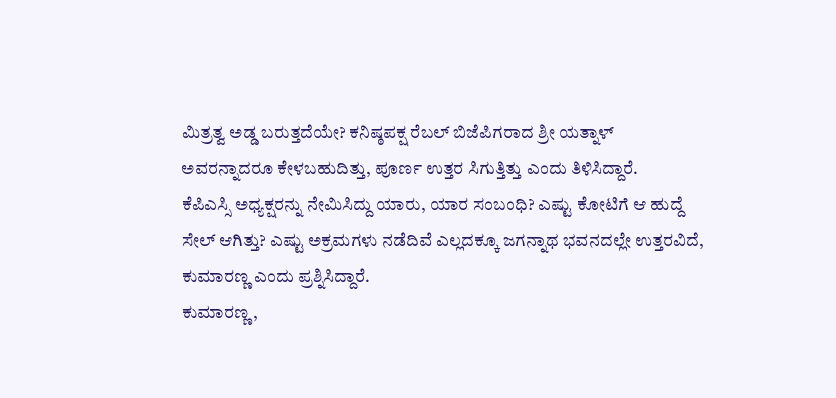ಮಿತ್ರತ್ವ ಅಡ್ಡ ಬರುತ್ತದೆಯೇ? ಕನಿಷ್ಠಪಕ್ಷ ರೆಬಲ್ ಬಿಜೆಪಿಗರಾದ ಶ್ರೀ ಯತ್ನಾಳ್ ಅವರನ್ನಾದರೂ ಕೇಳಬಹುದಿತ್ತು, ಪೂರ್ಣ ಉತ್ತರ ಸಿಗುತ್ತಿತ್ತು ಎಂದು ತಿಳಿಸಿದ್ದಾರೆ.
ಕೆಪಿಎಸ್ಸಿ ಅಧ್ಯಕ್ಷರನ್ನು ನೇಮಿಸಿದ್ದು ಯಾರು, ಯಾರ ಸಂಬಂಧಿ? ಎಷ್ಟು ಕೋಟಿಗೆ ಆ ಹುದ್ದೆ ಸೇಲ್ ಆಗಿತ್ತು? ಎಷ್ಟು ಅಕ್ರಮಗಳು ನಡೆದಿವೆ ಎಲ್ಲದಕ್ಕೂ ಜಗನ್ನಾಥ ಭವನದಲ್ಲೇ ಉತ್ತರವಿದೆ, ಕುಮಾರಣ್ಣ ಎಂದು ಪ್ರಶ್ನಿಸಿದ್ದಾರೆ.
ಕುಮಾರಣ್ಣ,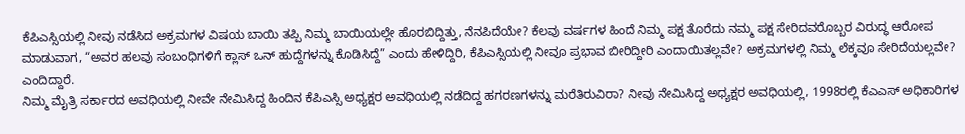ಕೆಪಿಎಸ್ಸಿಯಲ್ಲಿ ನೀವು ನಡೆಸಿದ ಅಕ್ರಮಗಳ ವಿಷಯ ಬಾಯಿ ತಪ್ಪಿ ನಿಮ್ಮ ಬಾಯಿಯಲ್ಲೇ ಹೊರಬಿದ್ದಿತ್ತು, ನೆನಪಿದೆಯೇ? ಕೆಲವು ವರ್ಷಗಳ ಹಿಂದೆ ನಿಮ್ಮ ಪಕ್ಷ ತೊರೆದು ನಮ್ಮ ಪಕ್ಷ ಸೇರಿದವರೊಬ್ಬರ ವಿರುದ್ಧ ಆರೋಪ ಮಾಡುವಾಗ, “ಅವರ ಹಲವು ಸಂಬಂಧಿಗಳಿಗೆ ಕ್ಲಾಸ್ ಒನ್ ಹುದ್ದೆಗಳನ್ನು ಕೊಡಿಸಿದ್ದೆ” ಎಂದು ಹೇಳಿದ್ದಿರಿ, ಕೆಪಿಎಸ್ಸಿಯಲ್ಲಿ ನೀವೂ ಪ್ರಭಾವ ಬೀರಿದ್ದೀರಿ ಎಂದಾಯಿತಲ್ಲವೇ? ಅಕ್ರಮಗಳಲ್ಲಿ ನಿಮ್ಮ ಲೆಕ್ಕವೂ ಸೇರಿದೆಯಲ್ಲವೇ? ಎಂದಿದ್ದಾರೆ.
ನಿಮ್ಮ ಮೈತ್ರಿ ಸರ್ಕಾರದ ಅವಧಿಯಲ್ಲಿ ನೀವೇ ನೇಮಿಸಿದ್ದ ಹಿಂದಿನ ಕೆಪಿಎಸ್ಸಿ ಅಧ್ಯಕ್ಷರ ಅವಧಿಯಲ್ಲಿ ನಡೆದಿದ್ದ ಹಗರಣಗಳನ್ನು ಮರೆತಿರುವಿರಾ? ನೀವು ನೇಮಿಸಿದ್ದ ಅಧ್ಯಕ್ಷರ ಅವಧಿಯಲ್ಲಿ, 1998ರಲ್ಲಿ ಕೆಎಎಸ್ ಅಧಿಕಾರಿಗಳ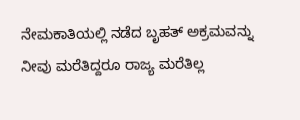ನೇಮಕಾತಿಯಲ್ಲಿ ನಡೆದ ಬೃಹತ್ ಅಕ್ರಮವನ್ನು ನೀವು ಮರೆತಿದ್ದರೂ ರಾಜ್ಯ ಮರೆತಿಲ್ಲ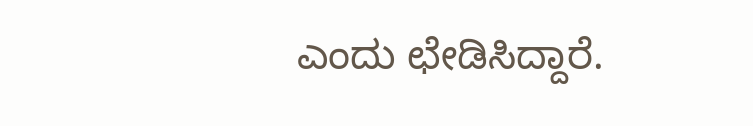ಎಂದು ಛೇಡಿಸಿದ್ದಾರೆ.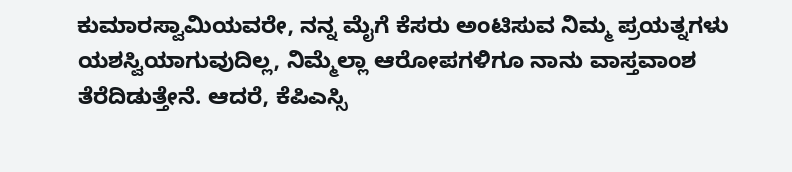ಕುಮಾರಸ್ವಾಮಿಯವರೇ, ನನ್ನ ಮೈಗೆ ಕೆಸರು ಅಂಟಿಸುವ ನಿಮ್ಮ ಪ್ರಯತ್ನಗಳು ಯಶಸ್ವಿಯಾಗುವುದಿಲ್ಲ, ನಿಮ್ಮೆಲ್ಲಾ ಆರೋಪಗಳಿಗೂ ನಾನು ವಾಸ್ತವಾಂಶ ತೆರೆದಿಡುತ್ತೇನೆ. ಆದರೆ, ಕೆಪಿಎಸ್ಸಿ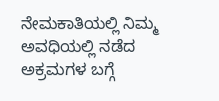ನೇಮಕಾತಿಯಲ್ಲಿ ನಿಮ್ಮ ಅವಧಿಯಲ್ಲಿ ನಡೆದ ಅಕ್ರಮಗಳ ಬಗ್ಗೆ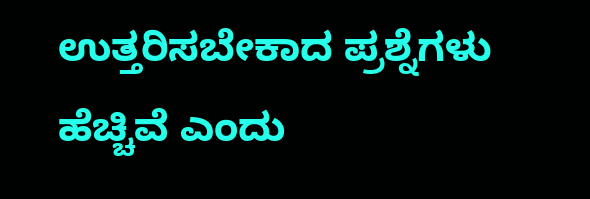ಉತ್ತರಿಸಬೇಕಾದ ಪ್ರಶ್ನೆಗಳು ಹೆಚ್ಚಿವೆ ಎಂದು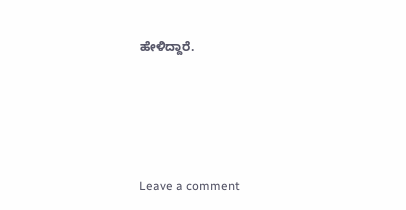ಹೇಳಿದ್ದಾರೆ.





Leave a comment